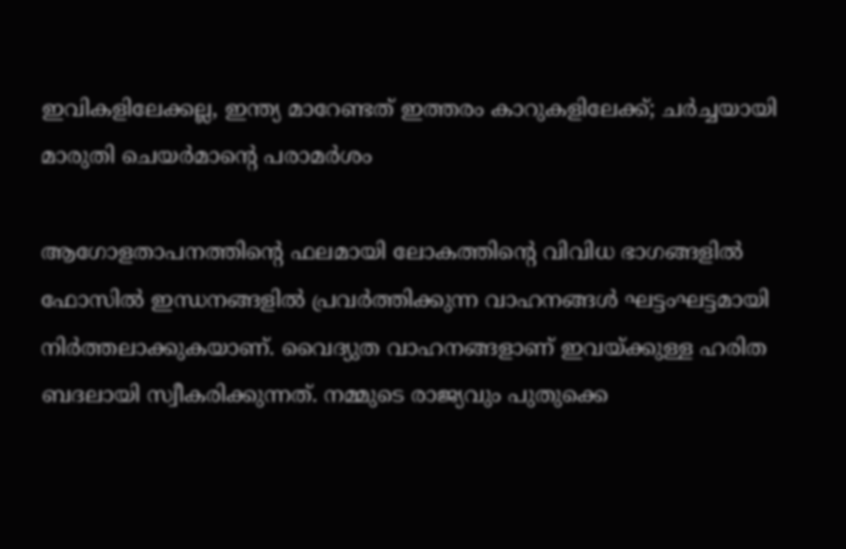ഇവികളിലേക്കല്ല, ഇന്ത്യ മാറേണ്ടത് ഇത്തരം കാറുകളിലേക്ക്; ചര്‍ച്ചയായി മാരുതി ചെയര്‍മാന്റെ പരാമര്‍ശം

ആഗോളതാപനത്തിന്റെ ഫലമായി ലോകത്തിന്റെ വിവിധ ഭാഗങ്ങളില്‍ ഫോസില്‍ ഇന്ധനങ്ങളില്‍ പ്രവര്‍ത്തിക്കുന്ന വാഹനങ്ങള്‍ ഘട്ടംഘട്ടമായി നിര്‍ത്തലാക്കുകയാണ്. വൈദ്യുത വാഹനങ്ങളാണ് ഇവയ്ക്കുള്ള ഹരിത ബദലായി സ്വീകരിക്കുന്നത്. നമ്മുടെ രാജ്യവും പുതുക്കെ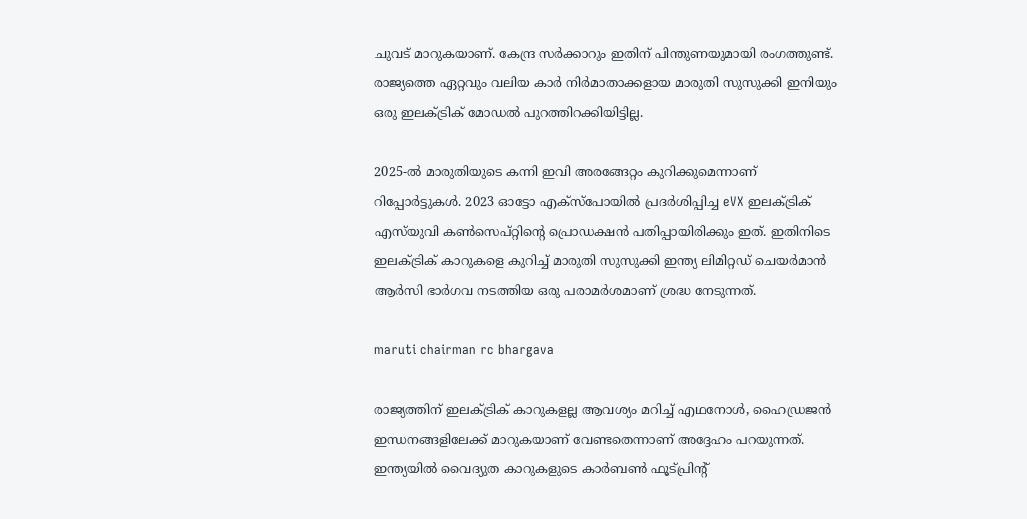ചുവട് മാറുകയാണ്. കേന്ദ്ര സര്‍ക്കാറും ഇതിന് പിന്തുണയുമായി രംഗത്തുണ്ട്. രാജ്യത്തെ ഏറ്റവും വലിയ കാര്‍ നിര്‍മാതാക്കളായ മാരുതി സുസുക്കി ഇനിയും ഒരു ഇലക്ട്രിക് മോഡല്‍ പുറത്തിറക്കിയിട്ടില്ല.

2025-ല്‍ മാരുതിയുടെ കന്നി ഇവി അരങ്ങേറ്റം കുറിക്കുമെന്നാണ് റിപ്പോര്‍ട്ടുകള്‍. 2023 ഓട്ടോ എക്‌സ്‌പോയില്‍ പ്രദര്‍ശിപ്പിച്ച eVX ഇലക്ട്രിക് എസ്‌യുവി കണ്‍സെപ്റ്റിന്റെ പ്രൊഡക്ഷന്‍ പതിപ്പായിരിക്കും ഇത്. ഇതിനിടെ ഇലക്ട്രിക് കാറുകളെ കുറിച്ച് മാരുതി സുസുക്കി ഇന്ത്യ ലിമിറ്റഡ് ചെയര്‍മാന്‍ ആര്‍സി ഭാര്‍ഗവ നടത്തിയ ഒരു പരാമര്‍ശമാണ് ശ്രദ്ധ നേടുന്നത്.

maruti chairman rc bhargava

രാജ്യത്തിന് ഇലക്ട്രിക് കാറുകളല്ല ആവശ്യം മറിച്ച് എഥനോള്‍, ഹൈഡ്രജന്‍ ഇന്ധനങ്ങളിലേക്ക് മാറുകയാണ് വേണ്ടതെന്നാണ് അദ്ദേഹം പറയുന്നത്. ഇന്ത്യയില്‍ വൈദ്യുത കാറുകളുടെ കാര്‍ബണ്‍ ഫൂട്പ്രിന്റ്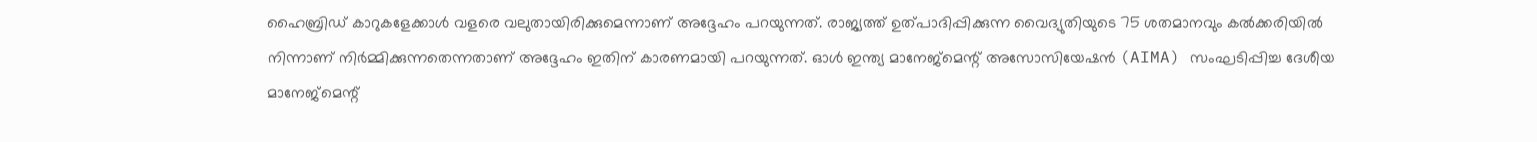ഹൈബ്രിഡ് കാറുകളേക്കാള്‍ വളരെ വലുതായിരിക്കുമെന്നാണ് അദ്ദേഹം പറയുന്നത്. രാജ്യത്ത് ഉത്പാദിപ്പിക്കുന്ന വൈദ്യുതിയുടെ 75 ശതമാനവും കല്‍ക്കരിയില്‍ നിന്നാണ് നിര്‍മ്മിക്കുന്നതെന്നതാണ് അദ്ദേഹം ഇതിന് കാരണമായി പറയുന്നത്. ഓള്‍ ഇന്ത്യ മാനേജ്മെന്റ് അസോസിയേഷന്‍ (AIMA) സംഘടിപ്പിച്ച ദേശീയ മാനേജ്മെന്റ്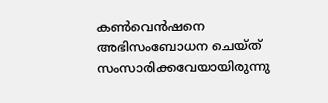കണ്‍വെന്‍ഷനെ അഭിസംബോധന ചെയ്ത് സംസാരിക്കവേയായിരുന്നു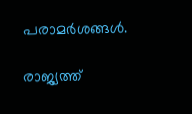പരാമര്‍ശങ്ങള്‍.

രാജ്യത്ത്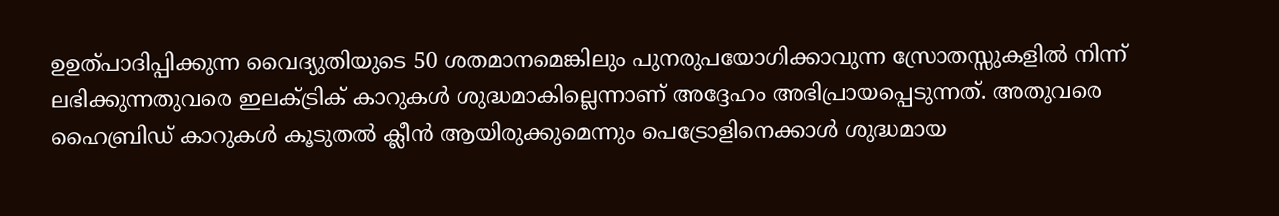ഉഉത്പാദിപ്പിക്കുന്ന വൈദ്യുതിയുടെ 50 ശതമാനമെങ്കിലും പുനരുപയോഗിക്കാവുന്ന സ്രോതസ്സുകളില്‍ നിന്ന് ലഭിക്കുന്നതുവരെ ഇലക്ട്രിക് കാറുകള്‍ ശുദ്ധമാകില്ലെന്നാണ് അദ്ദേഹം അഭിപ്രായപ്പെടുന്നത്. അതുവരെ ഹൈബ്രിഡ് കാറുകള്‍ കൂടുതല്‍ ക്ലീന്‍ ആയിരുക്കുമെന്നും പെട്രോളിനെക്കാള്‍ ശുദ്ധമായ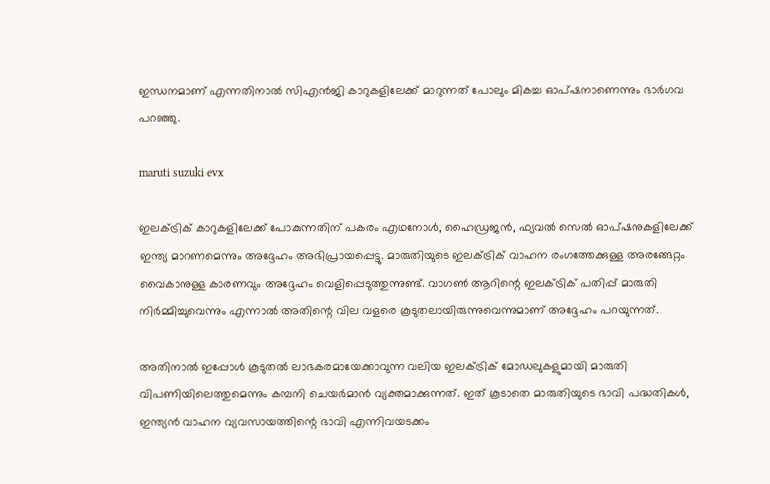ഇന്ധനമാണ് എന്നതിനാല്‍ സിഎന്‍ജി കാറുകളിലേക്ക് മാറുന്നത് പോലും മികച്ച ഓപ്ഷനാണെന്നും ഭാര്‍ഗവ പറഞ്ഞു.

maruti suzuki evx

ഇലക്ട്രിക് കാറുകളിലേക്ക് പോകുന്നതിന് പകരം എഥനോള്‍, ഹൈഡ്രജന്‍, ഫ്യവല്‍ സെല്‍ ഓപ്ഷനുകളിലേക്ക് ഇന്ത്യ മാറണമെന്നും അദ്ദേഹം അഭിപ്രായപ്പെട്ടു. മാരുതിയുടെ ഇലക്ട്രിക് വാഹന രംഗത്തേക്കുള്ള അരങ്ങേറ്റം വൈകാനുള്ള കാരണവും അദ്ദേഹം വെളിപ്പെടുത്തുന്നുണ്ട്. വാഗണ്‍ ആറിന്റെ ഇലക്ട്രിക് പതിപ്പ് മാരുതി നിര്‍മ്മിച്ചുവെന്നും എന്നാല്‍ അതിന്റെ വില വളരെ കൂടുതലായിരുന്നുവെന്നുമാണ് അദ്ദേഹം പറയുന്നത്.

അതിനാല്‍ ഇപ്പോള്‍ കൂടുതല്‍ ലാഭകരമായേക്കാവുന്ന വലിയ ഇലക്ട്രിക് മോഡലുകളുമായി മാരുതി വിപണിയിലെത്തുമെന്നും കമ്പനി ചെയര്‍മാന്‍ വ്യക്തമാക്കുന്നത്. ഇത് കൂടാതെ മാരുതിയുടെ ഭാവി പദ്ധതികള്‍, ഇന്ത്യന്‍ വാഹന വ്യവസായത്തിന്റെ ഭാവി എന്നിവയടക്കം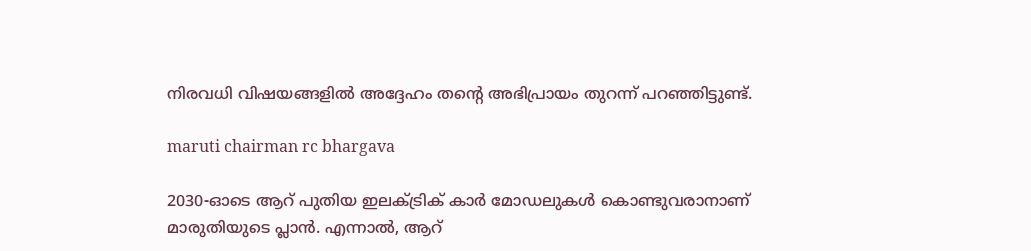നിരവധി വിഷയങ്ങളില്‍ അദ്ദേഹം തന്റെ അഭിപ്രായം തുറന്ന് പറഞ്ഞിട്ടുണ്ട്.

maruti chairman rc bhargava

2030-ഓടെ ആറ് പുതിയ ഇലക്ട്രിക് കാര്‍ മോഡലുകള്‍ കൊണ്ടുവരാനാണ് മാരുതിയുടെ പ്ലാന്‍. എന്നാല്‍, ആറ്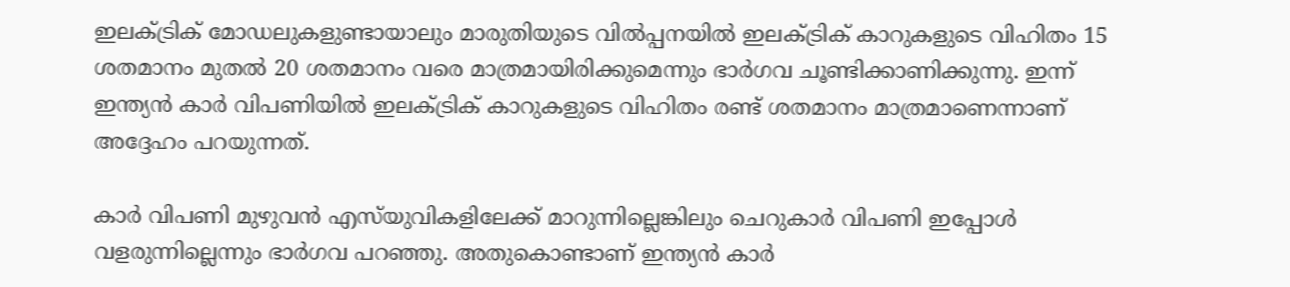ഇലക്ട്രിക് മോഡലുകളുണ്ടായാലും മാരുതിയുടെ വില്‍പ്പനയില്‍ ഇലക്ട്രിക് കാറുകളുടെ വിഹിതം 15 ശതമാനം മുതല്‍ 20 ശതമാനം വരെ മാത്രമായിരിക്കുമെന്നും ഭാര്‍ഗവ ചൂണ്ടിക്കാണിക്കുന്നു. ഇന്ന് ഇന്ത്യന്‍ കാര്‍ വിപണിയില്‍ ഇലക്ട്രിക് കാറുകളുടെ വിഹിതം രണ്ട് ശതമാനം മാത്രമാണെന്നാണ് അദ്ദേഹം പറയുന്നത്.

കാര്‍ വിപണി മുഴുവന്‍ എസ്‌യുവികളിലേക്ക് മാറുന്നില്ലെങ്കിലും ചെറുകാര്‍ വിപണി ഇപ്പോള്‍ വളരുന്നില്ലെന്നും ഭാര്‍ഗവ പറഞ്ഞു. അതുകൊണ്ടാണ് ഇന്ത്യന്‍ കാര്‍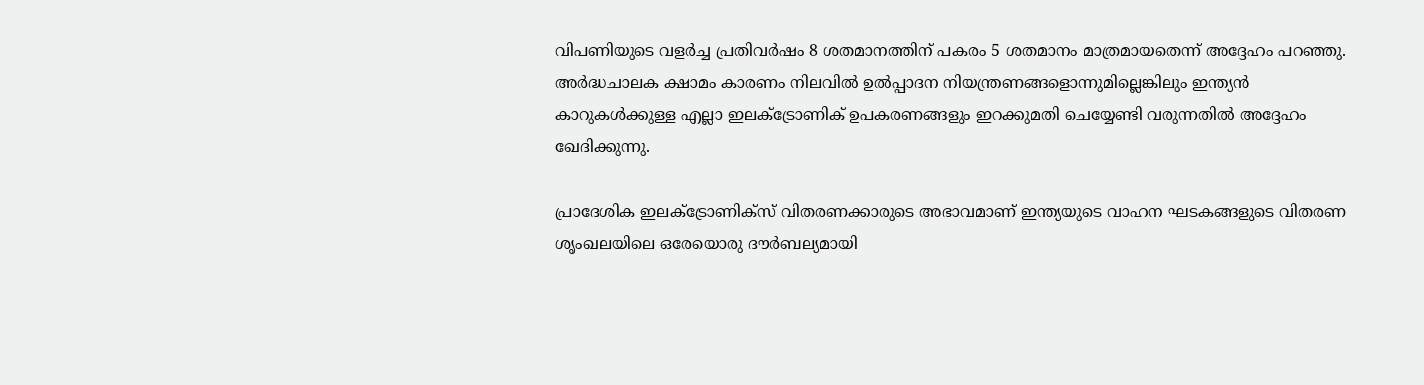വിപണിയുടെ വളര്‍ച്ച പ്രതിവര്‍ഷം 8 ശതമാനത്തിന് പകരം 5 ശതമാനം മാത്രമായതെന്ന് അദ്ദേഹം പറഞ്ഞു. അര്‍ദ്ധചാലക ക്ഷാമം കാരണം നിലവില്‍ ഉല്‍പ്പാദന നിയന്ത്രണങ്ങളൊന്നുമില്ലെങ്കിലും ഇന്ത്യന്‍ കാറുകള്‍ക്കുള്ള എല്ലാ ഇലക്ട്രോണിക് ഉപകരണങ്ങളും ഇറക്കുമതി ചെയ്യേണ്ടി വരുന്നതില്‍ അദ്ദേഹം ഖേദിക്കുന്നു.

പ്രാദേശിക ഇലക്ട്രോണിക്സ് വിതരണക്കാരുടെ അഭാവമാണ് ഇന്ത്യയുടെ വാഹന ഘടകങ്ങളുടെ വിതരണ ശൃംഖലയിലെ ഒരേയൊരു ദൗര്‍ബല്യമായി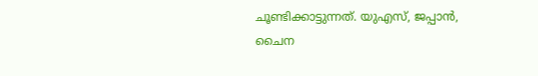ചൂണ്ടിക്കാട്ടുന്നത്. യുഎസ്, ജപ്പാന്‍, ചൈന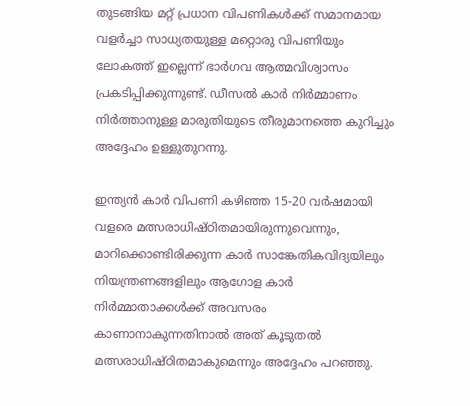തുടങ്ങിയ മറ്റ് പ്രധാന വിപണികള്‍ക്ക് സമാനമായ വളര്‍ച്ചാ സാധ്യതയുള്ള മറ്റൊരു വിപണിയും ലോകത്ത് ഇല്ലെന്ന് ഭാര്‍ഗവ ആത്മവിശ്വാസം പ്രകടിപ്പിക്കുന്നുണ്ട്. ഡീസല്‍ കാര്‍ നിര്‍മ്മാണം നിര്‍ത്താനുള്ള മാരുതിയുടെ തീരുമാനത്തെ കുറിച്ചും അദ്ദേഹം ഉള്ളുതുറന്നു.

ഇന്ത്യന്‍ കാര്‍ വിപണി കഴിഞ്ഞ 15-20 വര്‍ഷമായി വളരെ മത്സരാധിഷ്ഠിതമായിരുന്നുവെന്നും, മാറിക്കൊണ്ടിരിക്കുന്ന കാര്‍ സാങ്കേതികവിദ്യയിലും നിയന്ത്രണങ്ങളിലും ആഗോള കാര്‍ നിര്‍മ്മാതാക്കള്‍ക്ക് അവസരം കാണാനാകുന്നതിനാല്‍ അത് കൂടുതല്‍ മത്സരാധിഷ്ഠിതമാകുമെന്നും അദ്ദേഹം പറഞ്ഞു.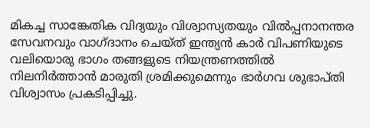മികച്ച സാങ്കേതിക വിദ്യയും വിശ്വാസ്യതയും വില്‍പ്പനാനന്തര സേവനവും വാഗ്ദാനം ചെയ്ത് ഇന്ത്യന്‍ കാര്‍ വിപണിയുടെ വലിയൊരു ഭാഗം തങ്ങളുടെ നിയന്ത്രണത്തില്‍ നിലനിര്‍ത്താന്‍ മാരുതി ശ്രമിക്കുമെന്നും ഭാര്‍ഗവ ശുഭാപ്തി വിശ്വാസം പ്രകടിപ്പിച്ചു.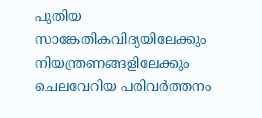പുതിയ സാങ്കേതികവിദ്യയിലേക്കും നിയന്ത്രണങ്ങളിലേക്കും ചെലവേറിയ പരിവര്‍ത്തനം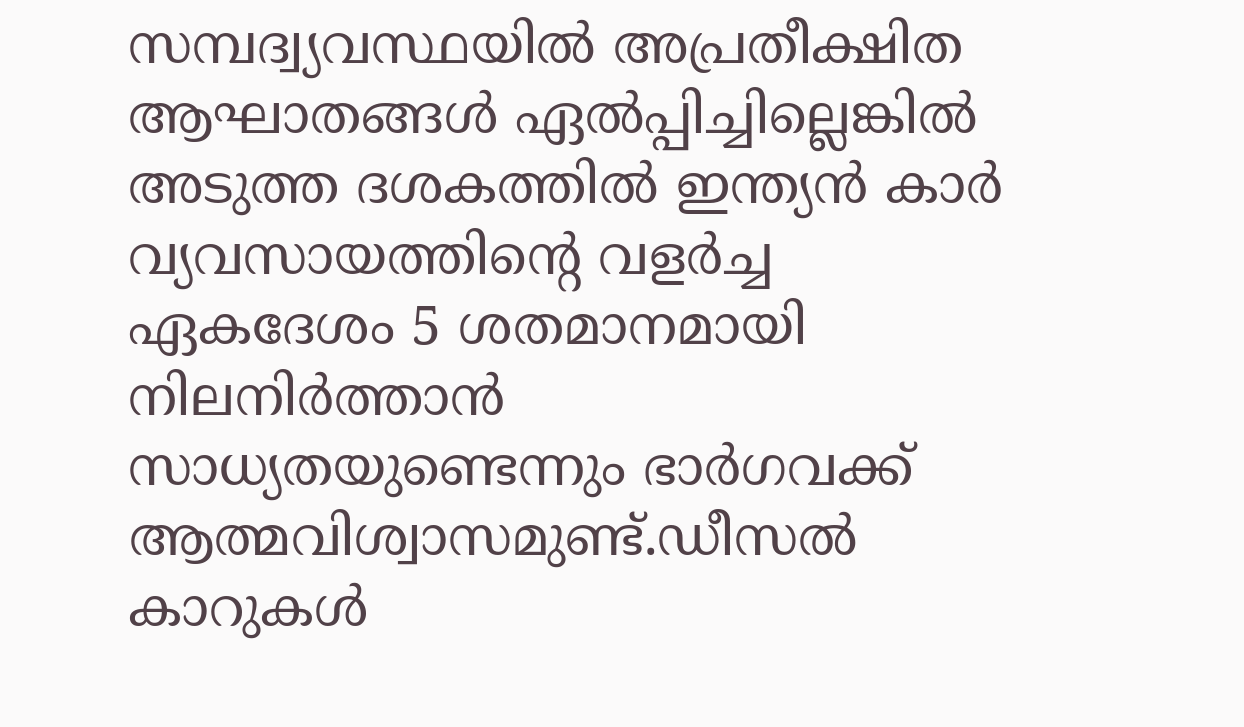സമ്പദ്വ്യവസ്ഥയില്‍ അപ്രതീക്ഷിത ആഘാതങ്ങള്‍ ഏല്‍പ്പിച്ചില്ലെങ്കില്‍ അടുത്ത ദശകത്തില്‍ ഇന്ത്യന്‍ കാര്‍ വ്യവസായത്തിന്റെ വളര്‍ച്ച ഏകദേശം 5 ശതമാനമായി നിലനിര്‍ത്താന്‍ സാധ്യതയുണ്ടെന്നും ഭാര്‍ഗവക്ക് ആത്മവിശ്വാസമുണ്ട്.ഡീസല്‍ കാറുകള്‍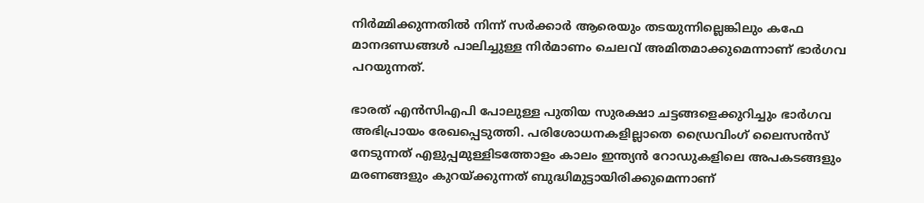നിര്‍മ്മിക്കുന്നതില്‍ നിന്ന് സര്‍ക്കാര്‍ ആരെയും തടയുന്നില്ലെങ്കിലും കഫേ മാനദണ്ഡങ്ങള്‍ പാലിച്ചുള്ള നിര്‍മാണം ചെലവ് അമിതമാക്കുമെന്നാണ് ഭാര്‍ഗവ പറയുന്നത്.

ഭാരത് എന്‍സിഎപി പോലുള്ള പുതിയ സുരക്ഷാ ചട്ടങ്ങളെക്കുറിച്ചും ഭാര്‍ഗവ അഭിപ്രായം രേഖപ്പെടുത്തി. പരിശോധനകളില്ലാതെ ഡ്രൈവിംഗ് ലൈസന്‍സ് നേടുന്നത് എളുപ്പമുള്ളിടത്തോളം കാലം ഇന്ത്യന്‍ റോഡുകളിലെ അപകടങ്ങളും മരണങ്ങളും കുറയ്ക്കുന്നത് ബുദ്ധിമുട്ടായിരിക്കുമെന്നാണ്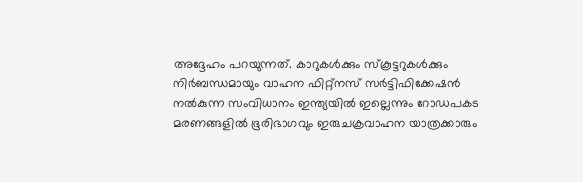അദ്ദേഹം പറയുന്നത്. കാറുകള്‍ക്കും സ്‌കൂട്ടറുകള്‍ക്കും നിര്‍ബന്ധമായും വാഹന ഫിറ്റ്‌നസ് സര്‍ട്ടിഫിക്കേഷന്‍ നല്‍കുന്ന സംവിധാനം ഇന്ത്യയില്‍ ഇല്ലെന്നും റോഡപകട മരണങ്ങളില്‍ ഭൂരിഭാഗവും ഇരുചക്രവാഹന യാത്രക്കാരും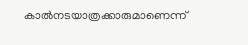കാല്‍നടയാത്രക്കാരുമാണെന്ന്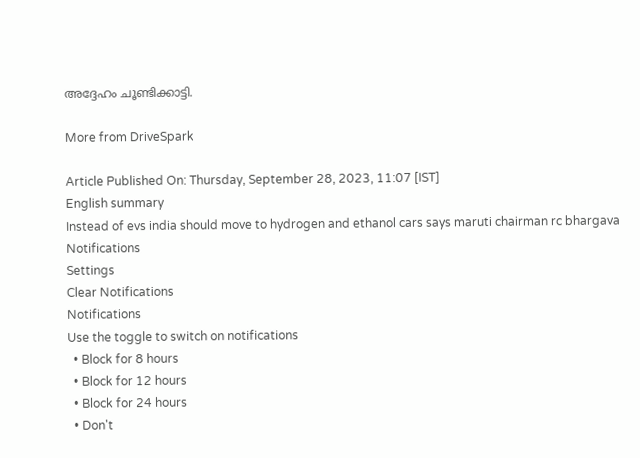അദ്ദേഹം ചൂണ്ടിക്കാട്ടി.

More from DriveSpark

Article Published On: Thursday, September 28, 2023, 11:07 [IST]
English summary
Instead of evs india should move to hydrogen and ethanol cars says maruti chairman rc bhargava
Notifications
Settings
Clear Notifications
Notifications
Use the toggle to switch on notifications
  • Block for 8 hours
  • Block for 12 hours
  • Block for 24 hours
  • Don't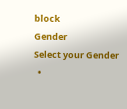block
Gender
Select your Gender
  •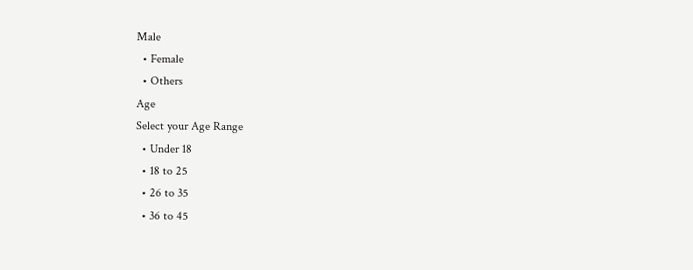Male
  • Female
  • Others
Age
Select your Age Range
  • Under 18
  • 18 to 25
  • 26 to 35
  • 36 to 45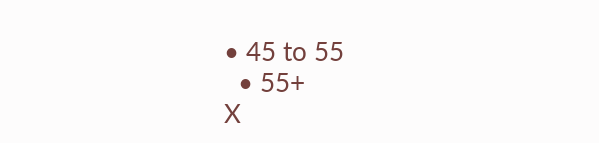• 45 to 55
  • 55+
X